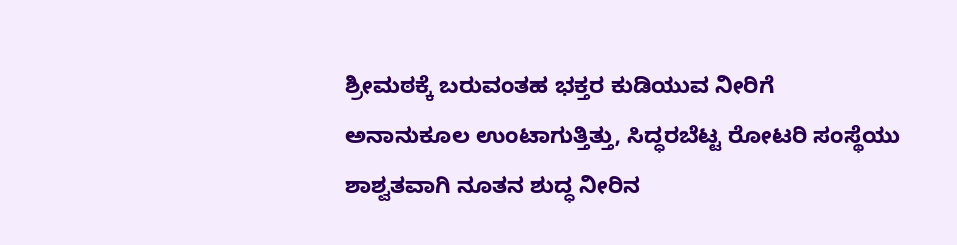ಶ್ರೀಮಠಕ್ಕೆ ಬರುವಂತಹ ಭಕ್ತರ ಕುಡಿಯುವ ನೀರಿಗೆ ಅನಾನುಕೂಲ ಉಂಟಾಗುತ್ತಿತ್ತು, ಸಿದ್ಧರಬೆಟ್ಟ ರೋಟರಿ ಸಂಸ್ಥೆಯು ಶಾಶ್ವತವಾಗಿ ನೂತನ ಶುದ್ಧ ನೀರಿನ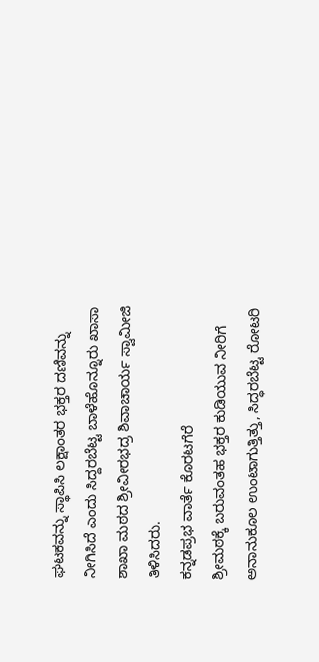ಘಟಕವನ್ನು ಸ್ಥಾಪಿಸಿ ಲಕ್ಷಾಂತರ ಭಕ್ತರ ದಣಿವನ್ನು ನೀಗಿಸಿದೆ ಎಂದು ಸಿದ್ದರಬೆಟ್ಟ ಬಾಳೆಹೊನ್ನೂರು ಖಾಸಾ ಶಾಖಾ ಮಠದ ಶ್ರೀವೀರಭದ್ರ ಶಿವಾಚಾರ್ಯ ಸ್ವಾಮೀಜಿ ತಿಳಿಸಿದರು.
ಕನ್ನಡಪ್ರಭ ವಾರ್ತೆ ಕೊರಟಗೆರೆ
ಶ್ರೀಮಠಕ್ಕೆ ಬರುವಂತಹ ಭಕ್ತರ ಕುಡಿಯುವ ನೀರಿಗೆ ಅನಾನುಕೂಲ ಉಂಟಾಗುತ್ತಿತ್ತು, ಸಿದ್ಧರಬೆಟ್ಟ ರೋಟರಿ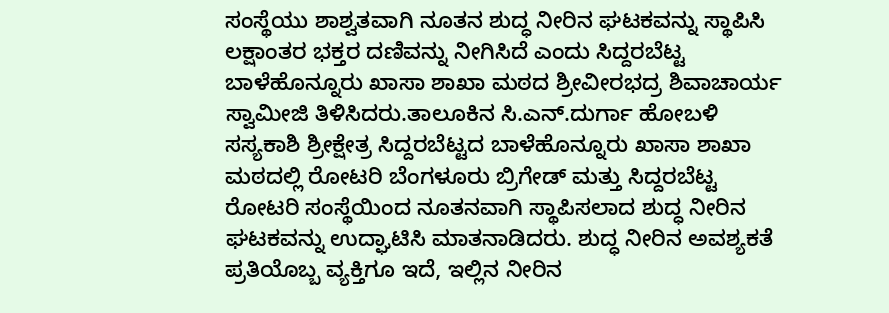ಸಂಸ್ಥೆಯು ಶಾಶ್ವತವಾಗಿ ನೂತನ ಶುದ್ಧ ನೀರಿನ ಘಟಕವನ್ನು ಸ್ಥಾಪಿಸಿ ಲಕ್ಷಾಂತರ ಭಕ್ತರ ದಣಿವನ್ನು ನೀಗಿಸಿದೆ ಎಂದು ಸಿದ್ದರಬೆಟ್ಟ ಬಾಳೆಹೊನ್ನೂರು ಖಾಸಾ ಶಾಖಾ ಮಠದ ಶ್ರೀವೀರಭದ್ರ ಶಿವಾಚಾರ್ಯ ಸ್ವಾಮೀಜಿ ತಿಳಿಸಿದರು.ತಾಲೂಕಿನ ಸಿ.ಎನ್.ದುರ್ಗಾ ಹೋಬಳಿ ಸಸ್ಯಕಾಶಿ ಶ್ರೀಕ್ಷೇತ್ರ ಸಿದ್ದರಬೆಟ್ಟದ ಬಾಳೆಹೊನ್ನೂರು ಖಾಸಾ ಶಾಖಾ ಮಠದಲ್ಲಿ ರೋಟರಿ ಬೆಂಗಳೂರು ಬ್ರಿಗೇಡ್ ಮತ್ತು ಸಿದ್ದರಬೆಟ್ಟ ರೋಟರಿ ಸಂಸ್ಥೆಯಿಂದ ನೂತನವಾಗಿ ಸ್ಥಾಪಿಸಲಾದ ಶುದ್ಧ ನೀರಿನ ಘಟಕವನ್ನು ಉದ್ಘಾಟಿಸಿ ಮಾತನಾಡಿದರು. ಶುದ್ಧ ನೀರಿನ ಅವಶ್ಯಕತೆ ಪ್ರತಿಯೊಬ್ಬ ವ್ಯಕ್ತಿಗೂ ಇದೆ, ಇಲ್ಲಿನ ನೀರಿನ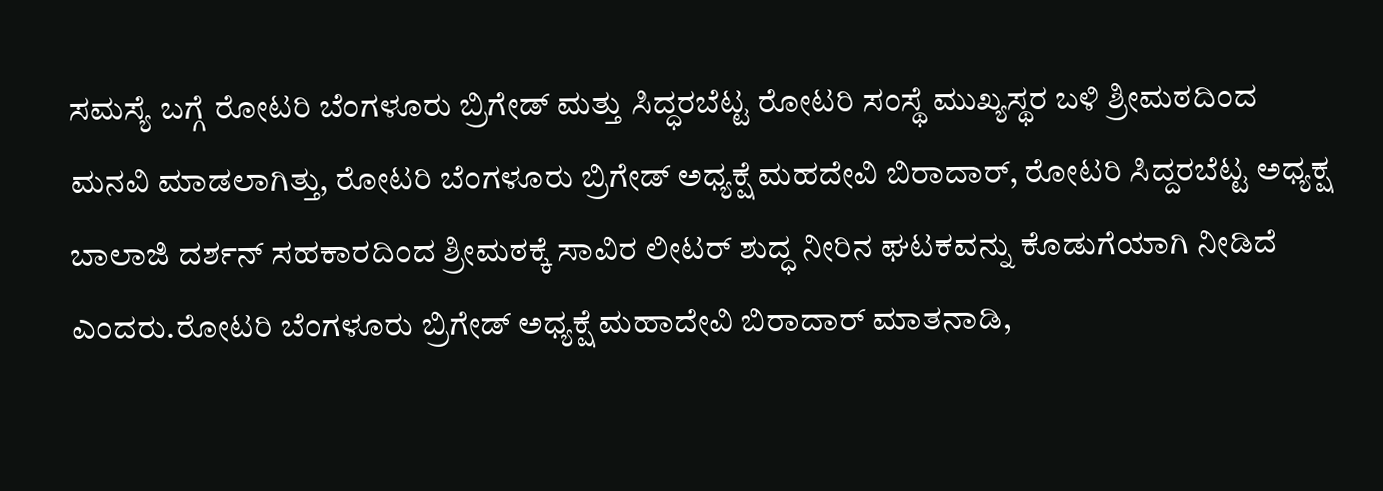ಸಮಸ್ಯೆ ಬಗ್ಗೆ ರೋಟರಿ ಬೆಂಗಳೂರು ಬ್ರಿಗೇಡ್ ಮತ್ತು ಸಿದ್ಧರಬೆಟ್ಟ ರೋಟರಿ ಸಂಸ್ಥೆ ಮುಖ್ಯಸ್ಥರ ಬಳಿ ಶ್ರೀಮಠದಿಂದ ಮನವಿ ಮಾಡಲಾಗಿತ್ತು, ರೋಟರಿ ಬೆಂಗಳೂರು ಬ್ರಿಗೇಡ್ ಅಧ್ಯಕ್ಷೆ ಮಹದೇವಿ ಬಿರಾದಾರ್, ರೋಟರಿ ಸಿದ್ದರಬೆಟ್ಟ ಅಧ್ಯಕ್ಷ ಬಾಲಾಜಿ ದರ್ಶನ್ ಸಹಕಾರದಿಂದ ಶ್ರೀಮಠಕ್ಕೆ ಸಾವಿರ ಲೀಟರ್ ಶುದ್ಧ ನೀರಿನ ಘಟಕವನ್ನು ಕೊಡುಗೆಯಾಗಿ ನೀಡಿದೆ ಎಂದರು.ರೋಟರಿ ಬೆಂಗಳೂರು ಬ್ರಿಗೇಡ್ ಅಧ್ಯಕ್ಷೆ ಮಹಾದೇವಿ ಬಿರಾದಾರ್ ಮಾತನಾಡಿ,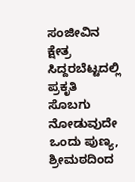ಸಂಜೀವಿನ ಕ್ಷೇತ್ರ ಸಿದ್ದರಬೆಟ್ಟದಲ್ಲಿ ಪ್ರಕೃತಿ ಸೊಬಗು ನೋಡುವುದೇ ಒಂದು ಪುಣ್ಯ, ಶ್ರೀಮಠದಿಂದ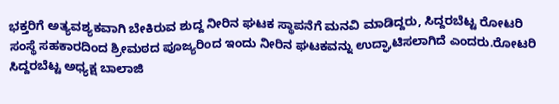ಭಕ್ತರಿಗೆ ಅತ್ಯವಶ್ಯಕವಾಗಿ ಬೇಕಿರುವ ಶುದ್ದ ನೀರಿನ ಘಟಕ ಸ್ಥಾಪನೆಗೆ ಮನವಿ ಮಾಡಿದ್ದರು, ಸಿದ್ದರಬೆಟ್ಟ ರೋಟರಿ ಸಂಸ್ಥೆ ಸಹಕಾರದಿಂದ ಶ್ರೀಮಠದ ಪೂಜ್ಯರಿಂದ ಇಂದು ನೀರಿನ ಘಟಕವನ್ನು ಉದ್ಘಾಟಿಸಲಾಗಿದೆ ಎಂದರು.ರೋಟರಿ ಸಿದ್ದರಬೆಟ್ಟ ಅಧ್ಯಕ್ಷ ಬಾಲಾಜಿ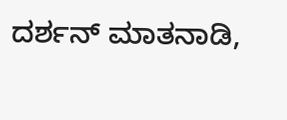ದರ್ಶನ್ ಮಾತನಾಡಿ,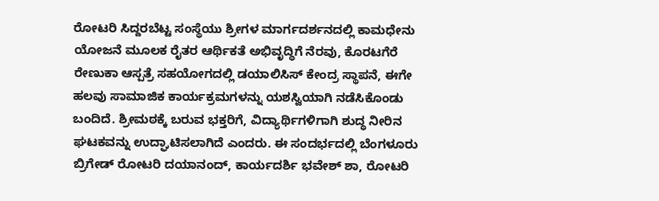ರೋಟರಿ ಸಿದ್ದರಬೆಟ್ಟ ಸಂಸ್ಥೆಯು ಶ್ರೀಗಳ ಮಾರ್ಗದರ್ಶನದಲ್ಲಿ ಕಾಮಧೇನು ಯೋಜನೆ ಮೂಲಕ ರೈತರ ಆರ್ಥಿಕತೆ ಅಭಿವೃದ್ಧಿಗೆ ನೆರವು, ಕೊರಟಗೆರೆ ರೇಣುಕಾ ಆಸ್ಪತ್ರೆ ಸಹಯೋಗದಲ್ಲಿ ಡಯಾಲಿಸಿಸ್ ಕೇಂದ್ರ ಸ್ಥಾಪನೆ, ಈಗೇ ಹಲವು ಸಾಮಾಜಿಕ ಕಾರ್ಯಕ್ರಮಗಳನ್ನು ಯಶಸ್ವಿಯಾಗಿ ನಡೆಸಿಕೊಂಡು ಬಂದಿದೆ. ಶ್ರೀಮಠಕ್ಕೆ ಬರುವ ಭಕ್ತರಿಗೆ, ವಿದ್ಯಾರ್ಥಿಗಳಿಗಾಗಿ ಶುದ್ಧ ನೀರಿನ ಘಟಕವನ್ನು ಉದ್ಘಾಟಿಸಲಾಗಿದೆ ಎಂದರು. ಈ ಸಂದರ್ಭದಲ್ಲಿ ಬೆಂಗಳೂರು ಬ್ರಿಗೇಡ್ ರೋಟರಿ ದಯಾನಂದ್, ಕಾರ್ಯದರ್ಶಿ ಭವೇಶ್ ಶಾ, ರೋಟರಿ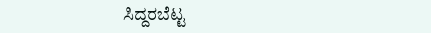ಸಿದ್ದರಬೆಟ್ಟ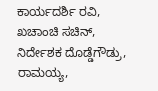ಕಾರ್ಯದರ್ಶಿ ರವಿ, ಖಚಾಂಚಿ ಸಚಿನ್, ನಿರ್ದೇಶಕ ದೊಡ್ಡೆಗೌಡ್ರು, ರಾಮಯ್ಯ,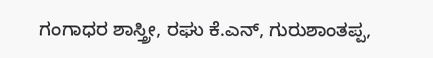ಗಂಗಾಧರ ಶಾಸ್ತ್ರೀ, ರಘು ಕೆ.ಎನ್, ಗುರುಶಾಂತಪ್ಪ,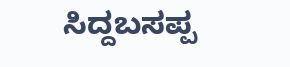ಸಿದ್ದಬಸಪ್ಪ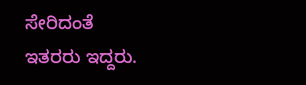ಸೇರಿದಂತೆ ಇತರರು ಇದ್ದರು.